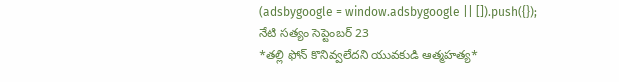(adsbygoogle = window.adsbygoogle || []).push({});
నేటి సత్యం సెప్టెంబర్ 23
*తల్లి ఫోన్ కొనివ్వలేదని యువకుడి ఆత్మహత్య*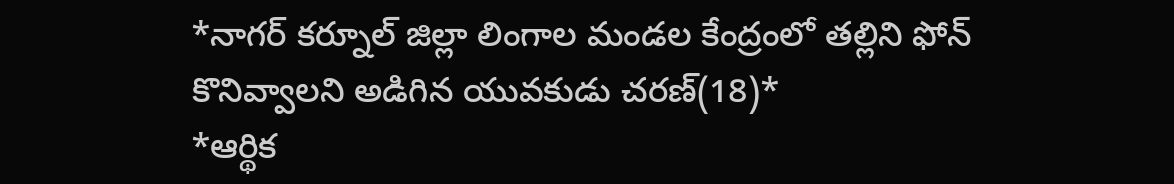*నాగర్ కర్నూల్ జిల్లా లింగాల మండల కేంద్రంలో తల్లిని ఫోన్ కొనివ్వాలని అడిగిన యువకుడు చరణ్(18)*
*ఆర్థిక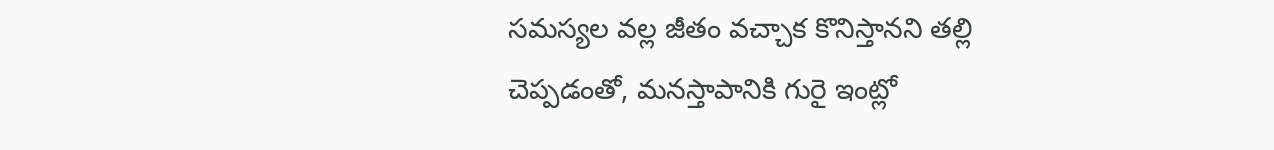సమస్యల వల్ల జీతం వచ్చాక కొనిస్తానని తల్లి చెప్పడంతో, మనస్తాపానికి గురై ఇంట్లో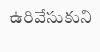ఉరివేసుకుని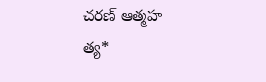చరణ్ ఆత్మహ
త్య*